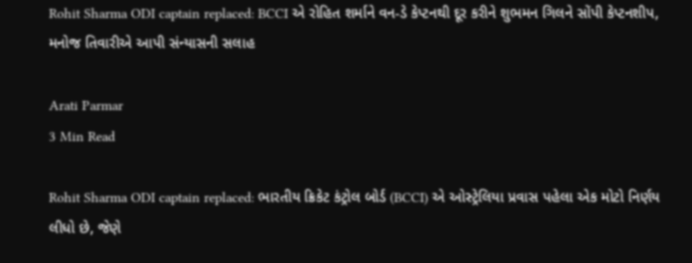Rohit Sharma ODI captain replaced: BCCI એ રોહિત શર્માને વન-ડે કેપ્ટનથી દૂર કરીને શુભમન ગિલને સોંપી કેપ્ટનશીપ, મનોજ તિવારીએ આપી સંન્યાસની સલાહ

Arati Parmar
3 Min Read

Rohit Sharma ODI captain replaced: ભારતીય ક્રિકેટ કંટ્રોલ બોર્ડ (BCCI) એ ઓસ્ટ્રેલિયા પ્રવાસ પહેલા એક મોટો નિર્ણય લીધો છે, જેણે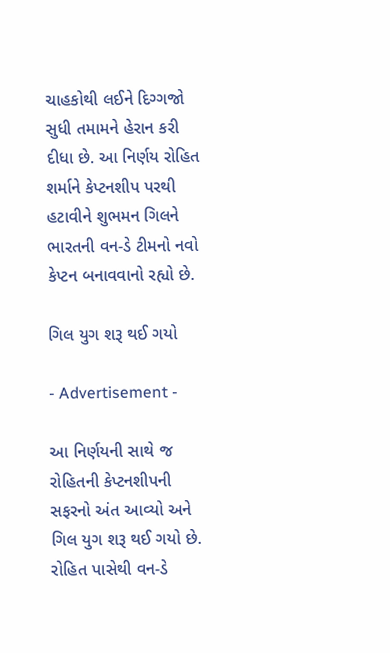ચાહકોથી લઈને દિગ્ગજો સુધી તમામને હેરાન કરી દીધા છે. આ નિર્ણય રોહિત શર્માને કેપ્ટનશીપ પરથી હટાવીને શુભમન ગિલને ભારતની વન-ડે ટીમનો નવો કેપ્ટન બનાવવાનો રહ્યો છે.

ગિલ યુગ શરૂ થઈ ગયો

- Advertisement -

આ નિર્ણયની સાથે જ રોહિતની કેપ્ટનશીપની સફરનો અંત આવ્યો અને ગિલ યુગ શરૂ થઈ ગયો છે. રોહિત પાસેથી વન-ડે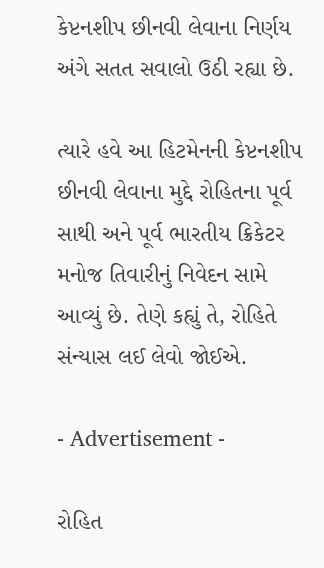કેપ્ટનશીપ છીનવી લેવાના નિર્ણય અંગે સતત સવાલો ઉઠી રહ્યા છે.

ત્યારે હવે આ હિટમેનની કેપ્ટનશીપ છીનવી લેવાના મુદ્દે રોહિતના પૂર્વ સાથી અને પૂર્વ ભારતીય ક્રિકેટર મનોજ તિવારીનું નિવેદન સામે આવ્યું છે. તેણે કહ્યું તે, રોહિતે સંન્યાસ લઈ લેવો જોઈએ.

- Advertisement -

રોહિત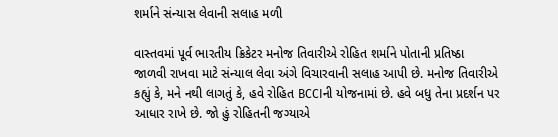શર્માને સંન્યાસ લેવાની સલાહ મળી

વાસ્તવમાં પૂર્વ ભારતીય ક્રિકેટર મનોજ તિવારીએ રોહિત શર્માને પોતાની પ્રતિષ્ઠા જાળવી રાખવા માટે સંન્યાલ લેવા અંગે વિચારવાની સલાહ આપી છે. મનોજ તિવારીએ કહ્યું કે, મને નથી લાગતું કે, હવે રોહિત BCCIની યોજનામાં છે. હવે બધુ તેના પ્રદર્શન પર આધાર રાખે છે. જો હું રોહિતની જગ્યાએ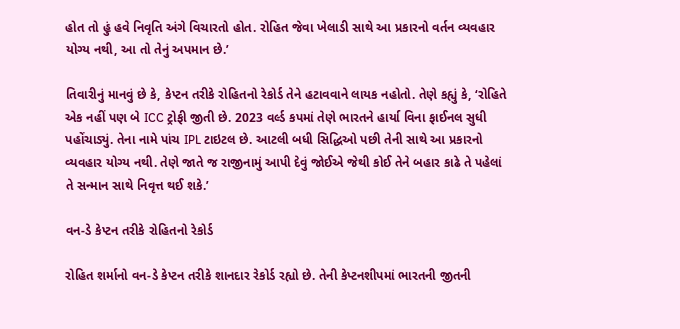હોત તો હું હવે નિવૃતિ અંગે વિચારતો હોત. રોહિત જેવા ખેલાડી સાથે આ પ્રકારનો વર્તન વ્યવહાર યોગ્ય નથી, આ તો તેનું અપમાન છે.’

તિવારીનું માનવું છે કે, કેપ્ટન તરીકે રોહિતનો રેકોર્ડ તેને હટાવવાને લાયક નહોતો. તેણે કહ્યું કે, ‘રોહિતે એક નહીં પણ બે ICC ટ્રોફી જીતી છે. 2023 વર્લ્ડ કપમાં તેણે ભારતને હાર્યા વિના ફાઈનલ સુધી પહોંચાડ્યું. તેના નામે પાંચ IPL ટાઇટલ છે. આટલી બધી સિદ્ધિઓ પછી તેની સાથે આ પ્રકારનો વ્યવહાર યોગ્ય નથી. તેણે જાતે જ રાજીનામું આપી દેવું જોઈએ જેથી કોઈ તેને બહાર કાઢે તે પહેલાં તે સન્માન સાથે નિવૃત્ત થઈ શકે.’

વન-ડે કેપ્ટન તરીકે રોહિતનો રેકોર્ડ

રોહિત શર્માનો વન-ડે કેપ્ટન તરીકે શાનદાર રેકોર્ડ રહ્યો છે. તેની કેપ્ટનશીપમાં ભારતની જીતની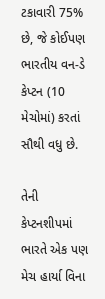ટકાવારી 75% છે, જે કોઈપણ ભારતીય વન-ડે કેપ્ટન (10 મેચોમાં) કરતાં સૌથી વધુ છે.

તેની કેપ્ટનશીપમાં ભારતે એક પણ મેચ હાર્યા વિના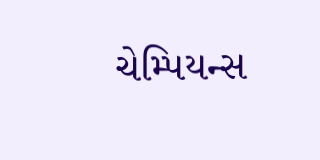ચેમ્પિયન્સ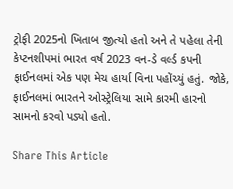ટ્રોફી 2025નો ખિતાબ જીત્યો હતો અને તે પહેલા તેની કેપ્ટનશીપમાં ભારત વર્ષ 2023 વન-ડે વર્લ્ડ કપની ફાઈનલમાં એક પણ મેચ હાર્યા વિના પહોંચ્યું હતું. જોકે, ફાઈનલમાં ભારતને ઓસ્ટ્રેલિયા સામે કારમી હારનો સામનો કરવો પડ્યો હતો.

Share This Article